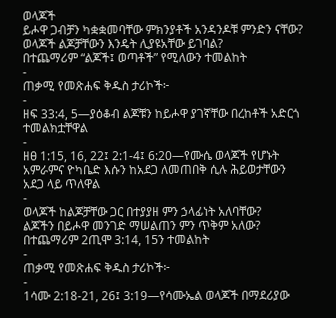ወላጆች
ይሖዋ ጋብቻን ካቋቋመባቸው ምክንያቶች አንዳንዶቹ ምንድን ናቸው?
ወላጆች ልጆቻቸውን እንዴት ሊያዩአቸው ይገባል?
በተጨማሪም “ልጆች፤ ወጣቶች” የሚለውን ተመልከት
-
ጠቃሚ የመጽሐፍ ቅዱስ ታሪኮች፦
-
ዘፍ 33:4, 5—ያዕቆብ ልጆቹን ከይሖዋ ያገኛቸው በረከቶች አድርጎ ተመልክቷቸዋል
-
ዘፀ 1:15, 16, 22፤ 2:1-4፤ 6:20—የሙሴ ወላጆች የሆኑት አምራምና ዮካቤድ እሱን ከአደጋ ለመጠበቅ ሲሉ ሕይወታቸውን አደጋ ላይ ጥለዋል
-
ወላጆች ከልጆቻቸው ጋር በተያያዘ ምን ኃላፊነት አለባቸው?
ልጆችን በይሖዋ መንገድ ማሠልጠን ምን ጥቅም አለው?
በተጨማሪም 2ጢሞ 3:14, 15ን ተመልከት
-
ጠቃሚ የመጽሐፍ ቅዱስ ታሪኮች፦
-
1ሳሙ 2:18-21, 26፤ 3:19—የሳሙኤል ወላጆች በማደሪያው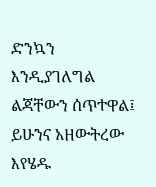ድንኳን እንዲያገለግል ልጃቸውን ሰጥተዋል፤ ይሁንና አዘውትረው እየሄዱ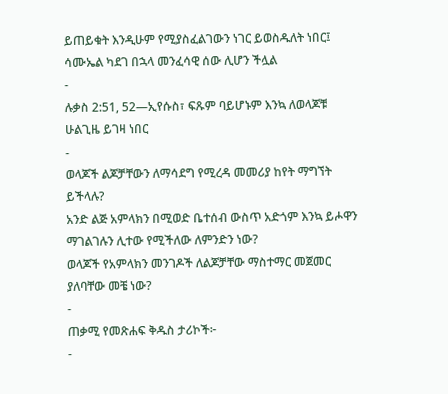ይጠይቁት እንዲሁም የሚያስፈልገውን ነገር ይወስዱለት ነበር፤ ሳሙኤል ካደገ በኋላ መንፈሳዊ ሰው ሊሆን ችሏል
-
ሉቃስ 2:51, 52—ኢየሱስ፣ ፍጹም ባይሆኑም እንኳ ለወላጆቹ ሁልጊዜ ይገዛ ነበር
-
ወላጆች ልጆቻቸውን ለማሳደግ የሚረዳ መመሪያ ከየት ማግኘት ይችላሉ?
አንድ ልጅ አምላክን በሚወድ ቤተሰብ ውስጥ አድጎም እንኳ ይሖዋን ማገልገሉን ሊተው የሚችለው ለምንድን ነው?
ወላጆች የአምላክን መንገዶች ለልጆቻቸው ማስተማር መጀመር ያለባቸው መቼ ነው?
-
ጠቃሚ የመጽሐፍ ቅዱስ ታሪኮች፦
-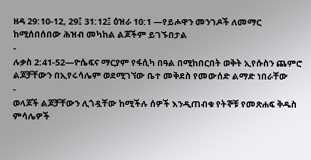ዘዳ 29:10-12, 29፤ 31:12፤ ዕዝራ 10:1 —የይሖዋን መንገዶች ለመማር ከሚሰበሰበው ሕዝብ መካከል ልጆችም ይገኙበታል
-
ሉቃስ 2:41-52—ዮሴፍና ማርያም የፋሲካ በዓል በሚከበርበት ወቅት ኢየሱስን ጨምሮ ልጆቻቸውን በኢየሩሳሌም ወደሚገኘው ቤተ መቅደስ የመውሰድ ልማድ ነበራቸው
-
ወላጆች ልጆቻቸውን ሊጎዷቸው ከሚችሉ ሰዎች እንዲጠብቁ የትኞቹ የመጽሐፍ ቅዱስ ምሳሌዎች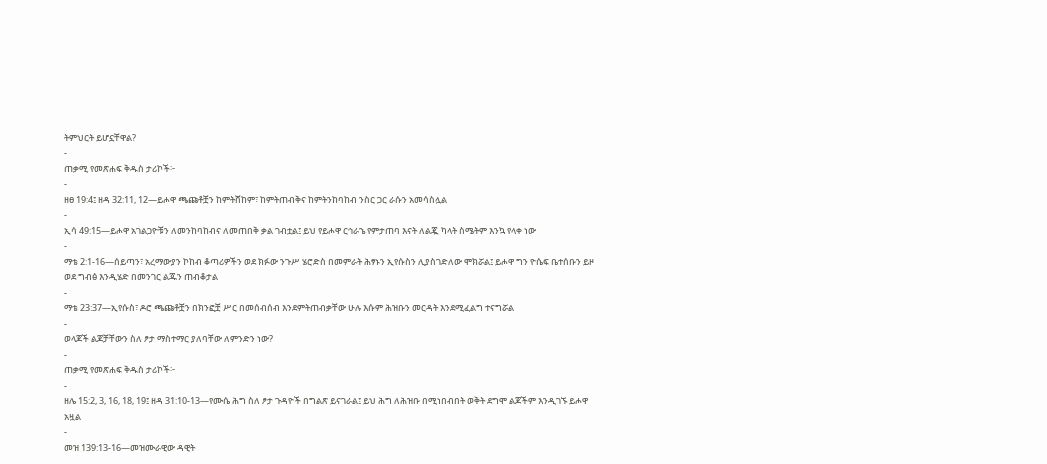ትምህርት ይሆኗቸዋል?
-
ጠቃሚ የመጽሐፍ ቅዱስ ታሪኮች፦
-
ዘፀ 19:4፤ ዘዳ 32:11, 12—ይሖዋ ጫጩቶቿን ከምትሸከም፣ ከምትጠብቅና ከምትንከባከብ ንስር ጋር ራሱን አመሳስሏል
-
ኢሳ 49:15—ይሖዋ አገልጋዮቹን ለመንከባከብና ለመጠበቅ ቃል ገብቷል፤ ይህ የይሖዋ ርኅራኄ የምታጠባ እናት ለልጇ ካላት ስሜትም እንኳ የላቀ ነው
-
ማቴ 2:1-16—ሰይጣን፣ አረማውያን ኮከብ ቆጣሪዎችን ወደ ክፉው ንጉሥ ሄሮድስ በመምራት ሕፃኑን ኢየሱስን ሊያስገድለው ሞክሯል፤ ይሖዋ ግን ዮሴፍ ቤተሰቡን ይዞ ወደ ግብፅ እንዲሄድ በመንገር ልጁን ጠብቆታል
-
ማቴ 23:37—ኢየሱስ፣ ዶሮ ጫጩቶቿን በክንፎቿ ሥር በመሰብሰብ እንደምትጠብቃቸው ሁሉ እሱም ሕዝቡን መርዳት እንደሚፈልግ ተናግሯል
-
ወላጆች ልጆቻቸውን ስለ ፆታ ማስተማር ያለባቸው ለምንድን ነው?
-
ጠቃሚ የመጽሐፍ ቅዱስ ታሪኮች፦
-
ዘሌ 15:2, 3, 16, 18, 19፤ ዘዳ 31:10-13—የሙሴ ሕግ ስለ ፆታ ጉዳዮች በግልጽ ይናገራል፤ ይህ ሕግ ለሕዝቡ በሚነበብበት ወቅት ደግሞ ልጆችም እንዲገኙ ይሖዋ አዟል
-
መዝ 139:13-16—መዝሙራዊው ዳዊት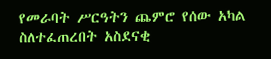የመራባት ሥርዓትን ጨምሮ የሰው አካል ስለተፈጠረበት አስደናቂ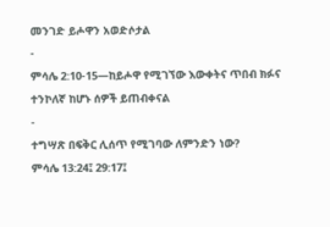መንገድ ይሖዋን አወድሶታል
-
ምሳሌ 2:10-15—ከይሖዋ የሚገኘው እውቀትና ጥበብ ክፉና ተንኮለኛ ከሆኑ ሰዎች ይጠብቀናል
-
ተግሣጽ በፍቅር ሊሰጥ የሚገባው ለምንድን ነው?
ምሳሌ 13:24፤ 29:17፤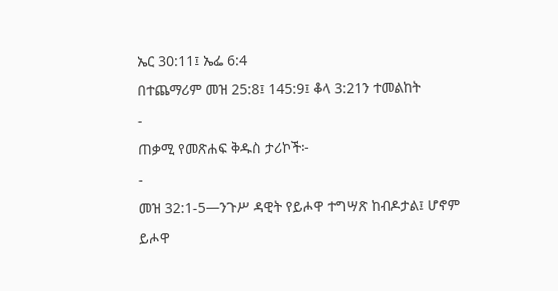ኤር 30:11፤ ኤፌ 6:4
በተጨማሪም መዝ 25:8፤ 145:9፤ ቆላ 3:21ን ተመልከት
-
ጠቃሚ የመጽሐፍ ቅዱስ ታሪኮች፦
-
መዝ 32:1-5—ንጉሥ ዳዊት የይሖዋ ተግሣጽ ከብዶታል፤ ሆኖም ይሖዋ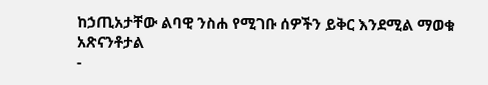ከኃጢአታቸው ልባዊ ንስሐ የሚገቡ ሰዎችን ይቅር እንደሚል ማወቁ አጽናንቶታል
-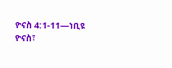ዮናስ 4:1-11—ነቢዩ ዮናስ፣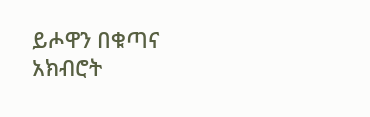ይሖዋን በቁጣና አክብሮት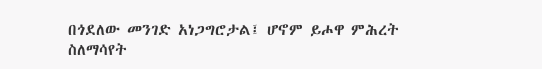በጎደለው መንገድ አነጋግሮታል፤ ሆኖም ይሖዋ ምሕረት ስለማሳየት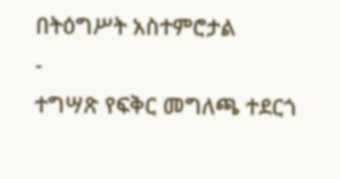በትዕግሥት አስተምሮታል
-
ተግሣጽ የፍቅር መግለጫ ተደርጎ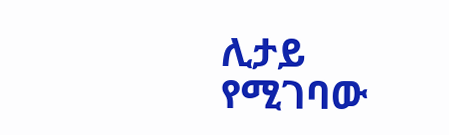ሊታይ የሚገባው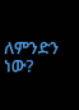ለምንድን ነው?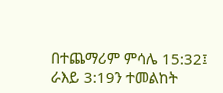በተጨማሪም ምሳሌ 15:32፤ ራእይ 3:19ን ተመልከት